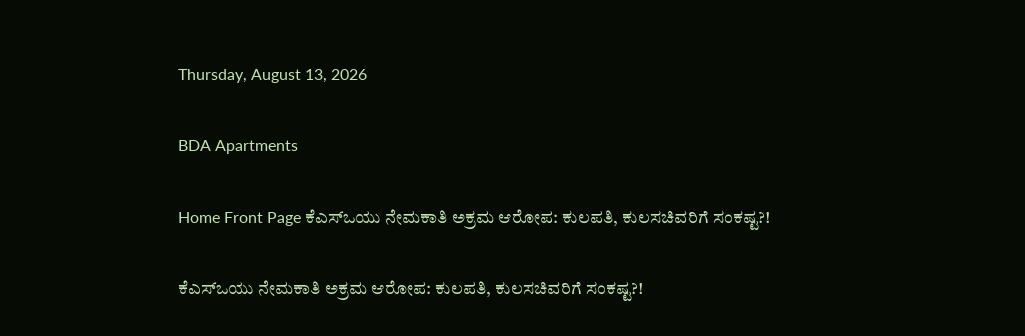Thursday, August 13, 2026

BDA Apartments

Home Front Page ಕೆಎಸ್ಒಯು ನೇಮಕಾತಿ ಅಕ್ರಮ ಆರೋಪ: ಕುಲಪತಿ, ಕುಲಸಚಿವರಿಗೆ ಸಂಕಷ್ಟ?!

ಕೆಎಸ್ಒಯು ನೇಮಕಾತಿ ಅಕ್ರಮ ಆರೋಪ: ಕುಲಪತಿ, ಕುಲಸಚಿವರಿಗೆ ಸಂಕಷ್ಟ?!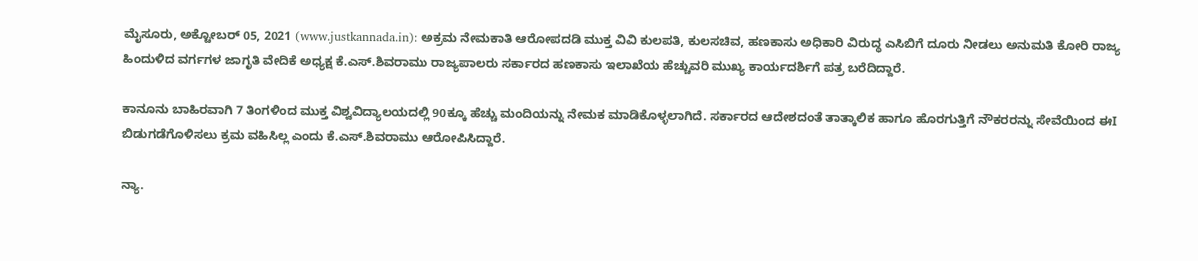ಮೈಸೂರು, ಅಕ್ಟೋಬರ್ 05, 2021 (www.justkannada.in): ಅಕ್ರಮ ನೇಮಕಾತಿ ಆರೋಪದಡಿ ಮುಕ್ತ ವಿವಿ ಕುಲಪತಿ, ಕುಲಸಚಿವ, ಹಣಕಾಸು ಅಧಿಕಾರಿ ವಿರುದ್ಧ ಎಸಿಬಿಗೆ ದೂರು ನೀಡಲು ಅನುಮತಿ ಕೋರಿ ರಾಜ್ಯ ಹಿಂದುಳಿದ ವರ್ಗಗಳ ಜಾಗೃತಿ ವೇದಿಕೆ ಅಧ್ಯಕ್ಷ ಕೆ.ಎಸ್.ಶಿವರಾಮು ರಾಜ್ಯಪಾಲರು ಸರ್ಕಾರದ ಹಣಕಾಸು ಇಲಾಖೆಯ ಹೆಚ್ಚುವರಿ ಮುಖ್ಯ ಕಾರ್ಯದರ್ಶಿಗೆ ಪತ್ರ ಬರೆದಿದ್ದಾರೆ.

ಕಾನೂನು ಬಾಹಿರವಾಗಿ 7 ತಿಂಗಳಿಂದ ಮುಕ್ತ ವಿಶ್ವವಿದ್ಯಾಲಯದಲ್ಲಿ 90ಕ್ಕೂ ಹೆಚ್ಚು ಮಂದಿಯನ್ನು ನೇಮಕ ಮಾಡಿಕೊಳ್ಳಲಾಗಿದೆ. ಸರ್ಕಾರದ ಆದೇಶದಂತೆ ತಾತ್ಕಾಲಿಕ ಹಾಗೂ ಹೊರಗುತ್ತಿಗೆ ನೌಕರರನ್ನು ಸೇವೆಯಿಂದ ಈI ಬಿಡುಗಡೆಗೊಳಿಸಲು ಕ್ರಮ ವಹಿಸಿಲ್ಲ ಎಂದು ಕೆ.ಎಸ್.ಶಿವರಾಮು ಆರೋಪಿಸಿದ್ದಾರೆ.

ನ್ಯಾ.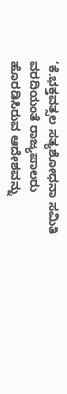‘ಕೆ.ಭಕ್ತವತ್ಸಲ ಸತ್ಯಶೋಧನಾ ಸಮಿತಿ ವರದಿಯಂತೆ ರಾಜ್ಯಪಾಲರು ಹೊರಡಿಸಿರುವ ಆದೇಶವನ್ನು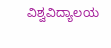ವಿಶ್ವವಿದ್ಯಾಲಯ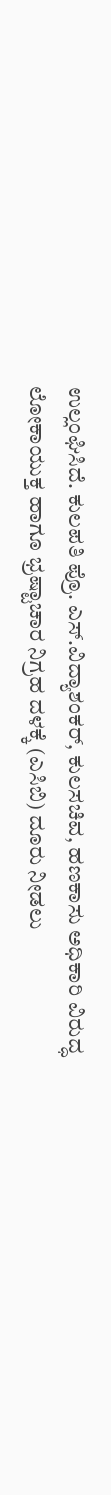ಉಲ್ಲಂಘಿಸಿದೆ. ಕುಲಪತಿ ಪ್ರೊ. ಎಸ್.ವಿದ್ಯಾಶಂಕರ್, ಕುಲಸಚಿವ, ಹಣಕಾಸು ಅಧಿಕಾರಿ ವಿರುದ್ಧ ಲೋಕಾಯುಕ್ತ ಹಾಗೂ ಭ್ರಷ್ಟಾಚಾರ ನಿಗ್ರಹ ದಳಕ್ಕೆ (ಎಸಿಬಿ) ದೂರು ನೀಡಲು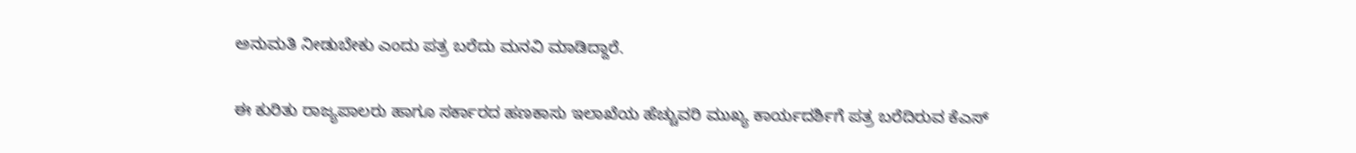ಅನುಮತಿ ನೀಡುಬೇಕು ಎಂದು ಪತ್ರ ಬರೆದು ಮನವಿ ಮಾಡಿದ್ದಾರೆ.

ಈ ಕುರಿತು ರಾಜ್ಯಪಾಲರು ಹಾಗೂ ಸರ್ಕಾರದ ಹಣಕಾಸು ಇಲಾಖೆಯ ಹೆಚ್ಚುವರಿ ಮುಖ್ಯ ಕಾರ್ಯದರ್ಶಿಗೆ ಪತ್ರ ಬರೆದಿರುವ ಕೆಎಸ್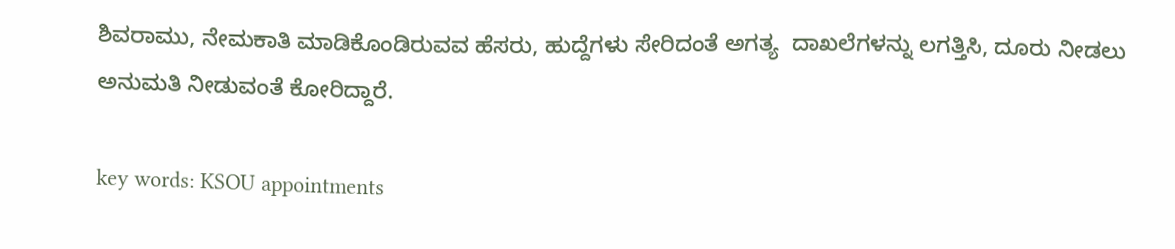ಶಿವರಾಮು, ನೇಮಕಾತಿ ಮಾಡಿಕೊಂಡಿರುವವ ಹೆಸರು, ಹುದ್ದೆಗಳು ಸೇರಿದಂತೆ ಅಗತ್ಯ  ದಾಖಲೆಗಳನ್ನು ಲಗತ್ತಿಸಿ, ದೂರು ನೀಡಲು ಅನುಮತಿ ನೀಡುವಂತೆ ಕೋರಿದ್ದಾರೆ.

key words: KSOU appointments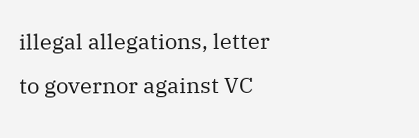illegal allegations, letter to governor against VC